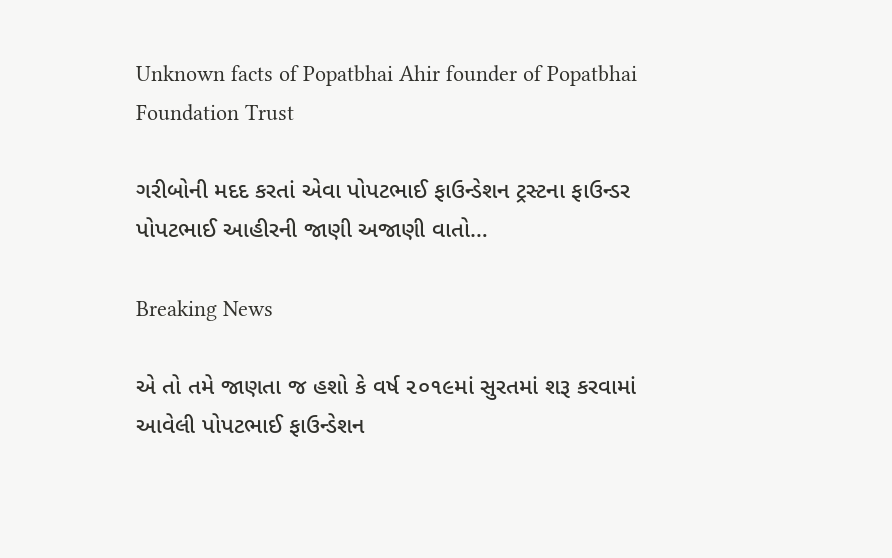Unknown facts of Popatbhai Ahir founder of Popatbhai Foundation Trust

ગરીબોની મદદ કરતાં એવા પોપટભાઈ ફાઉન્ડેશન ટ્રસ્ટના ફાઉન્ડર પોપટભાઈ આહીરની જાણી અજાણી વાતો…

Breaking News

એ તો તમે જાણતા જ હશો કે વર્ષ ૨૦૧૯માં સુરતમાં શરૂ કરવામાં આવેલી પોપટભાઈ ફાઉન્ડેશન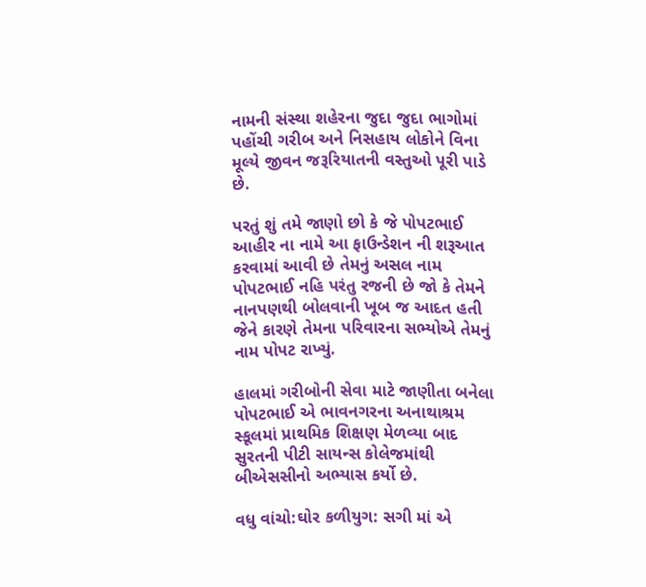નામની સંસ્થા શહેરના જુદા જુદા ભાગોમાં પહોંચી ગરીબ અને નિસહાય લોકોને વિના મૂલ્યે જીવન જરૂરિયાતની વસ્તુઓ પૂરી પાડે છે.

પરતું શું તમે જાણો છો કે જે પોપટભાઈ આહીર ના નામે આ ફાઉન્ડેશન ની શરૂઆત કરવામાં આવી છે તેમનું અસલ નામ પોપટભાઈ નહિ પરંતુ રજની છે જો કે તેમને નાનપણથી બોલવાની ખૂબ જ આદત હતી જેને કારણે તેમના પરિવારના સભ્યોએ તેમનું નામ પોપટ રાખ્યું.

હાલમાં ગરીબોની સેવા માટે જાણીતા બનેલા પોપટભાઈ એ ભાવનગરના અનાથાશ્રમ સ્કૂલમાં પ્રાથમિક શિક્ષણ મેળવ્યા બાદ સુરતની પીટી સાયન્સ કોલેજમાંથી બીએસસીનો અભ્યાસ કર્યો છે.

વધુ વાંચો:ઘોર કળીયુગ: સગી માં એ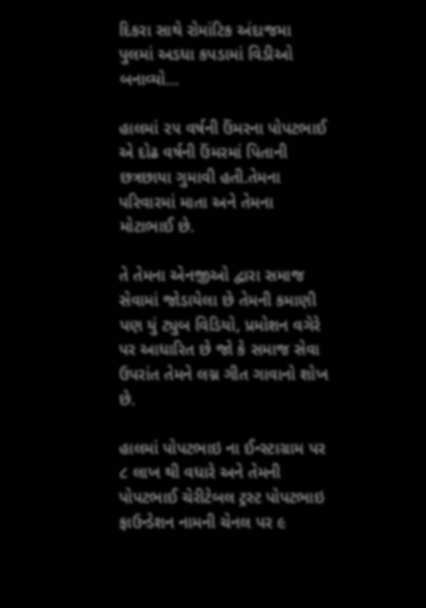દિકરા સાથે રોમાંટિક અંદાજમા પુલમાં અડધા કપડામાં વિડીઓ બનાવ્યો…

હાલમાં ૨૫ વર્ષની ઉંમરના પોપટભાઈ એ દોઢ વર્ષની ઉંમરમાં પિતાની છત્રછાયા ગુમાવી હતી.તેમના પરિવારમાં માતા અને તેમના મોટાભાઈ છે.

તે તેમના એનજીઓ દ્વારા સમાજ સેવામાં જોડાયેલા છે તેમની કમાણી પણ યું ટ્યુબ વિડિયો, પ્રમોશન વગેરે પર આધારિત છે જો કે સમાજ સેવા ઉપરાંત તેમને લગ્ન ગીત ગાવાનો શોખ છે.

હાલમાં પોપટભાઇ ના ઈન્સ્ટાગ્રામ પર ૮ લાખ થી વધારે અને તેમની પોપટભાઈ ચેરીટેબલ ટ્રસ્ટ પોપટભાઇ ફાઉન્ડેશન નામની ચેનલ પર ૯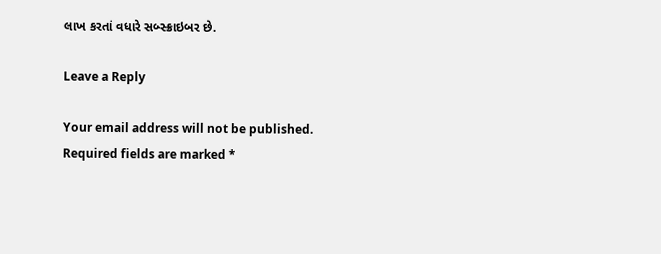લાખ કરતાં વધારે સબ્સ્ક્રાઇબર છે.

Leave a Reply

Your email address will not be published. Required fields are marked *